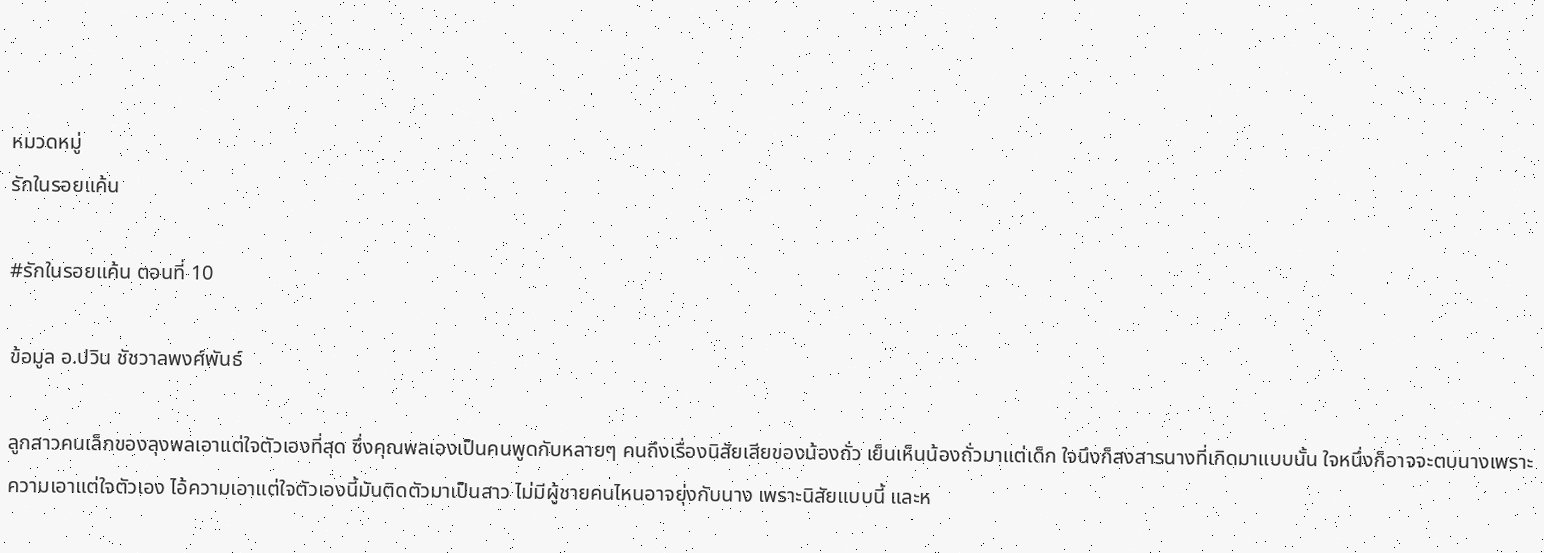หมวดหมู่
รักในรอยแค้น

#รักในรอยแค้น ตอนที่ 10

ข้อมูล อ.ปวิน ชัชวาลพงศ์พันธ์

ลูกสาวคนเล็กของลุงพลเอาแต่ใจตัวเองที่สุด ซึ่งคุณพลเองเป็นคนพูดกับหลายๆ คนถึงเรื่องนิสัยเสียของน้องถั่ว เย็นเห็นน้องถั่วมาแต่เด็ก ใจนึงก็สงสารนางที่เกิดมาแบบนั้น ใจหนึ่งก็อาจจะตบนางเพราะความเอาแต่ใจตัวเอง ไอ้ความเอาแต่ใจตัวเองนี้มันติดตัวมาเป็นสาว ไม่มีผู้ชายคนไหนอาจยุ่งกับนาง เพราะนิสัยแบบนี้ และห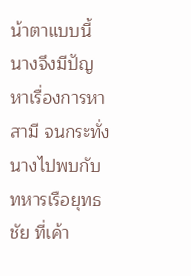น้าตาแบบนี้ นางจึงมีปัญหาเรื่องการหาสามี จนกระทั่งนางไปพบกับทหารเรือยุทธชัย ที่เค้า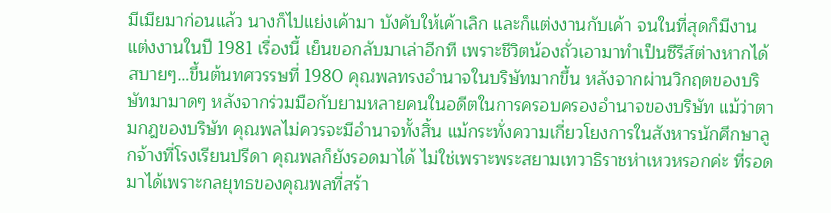มีเมียมาก่อนแล้ว นางก็ไปแย่งเค้ามา บังคับให้เค้าเลิก และก็แต่งงานกับเค้า จนในที่สุดก็มีงานแต่งงานในปี 1981 เรื่องนี้ เย็นขอกลับมาเล่าอีกที เพราะชีวิตน้องถั่วเอามาทำเป็นซีรีส์ต่างหากได้สบายๆ…ขึ้นต้นทศวรรษที่ 1980 คุณพลทรงอำนาจในบริษัทมากขึ้น หลังจากผ่านวิกฤตของบริษัทมามาดๆ หลังจากร่วมมือกับยามหลายคนในอดีตในการครอบครองอำนาจของบริษัท แม้ว่าตามกฎของบริษัท คุณพลไม่ควรจะมีอำนาจทั้งสิ้น แม้กระทั่งความเกี่ยวโยงการในสังหารนักศึกษาลูกจ้างที่โรงเรียนปรีดา คุณพลก็ยังรอดมาได้ ไม่ใช่เพราะพระสยามเทวาธิราชห่าเหวหรอกค่ะ ที่รอดมาได้เพราะกลยุทธของคุณพลที่สร้า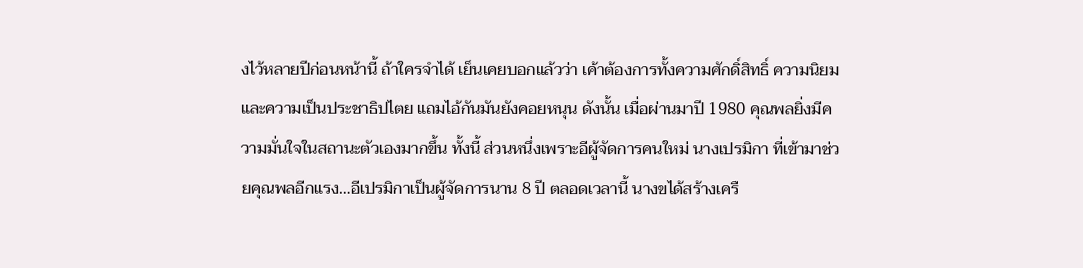งไว้หลายปีก่อนหน้านี้ ถ้าใครจำได้ เย็นเคยบอกแล้วว่า เค้าต้องการทั้งความศักดิ์สิทธิ์ ความนิยม และความเป็นประชาธิปไตย แถมไอ้กันมันยังคอยหนุน ดังนั้น เมื่อผ่านมาปี 1980 คุณพลยิ่งมีความมั่นใจในสถานะตัวเองมากขึ้น ทั้งนี้ ส่วนหนึ่งเพราะอีผู้จัดการคนใหม่ นางเปรมิกา ที่เข้ามาช่วยคุณพลอีกแรง…อีเปรมิกาเป็นผู้จัดการนาน 8 ปี ตลอดเวลานี้ นางขได้สร้างเครื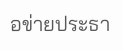อข่ายประธา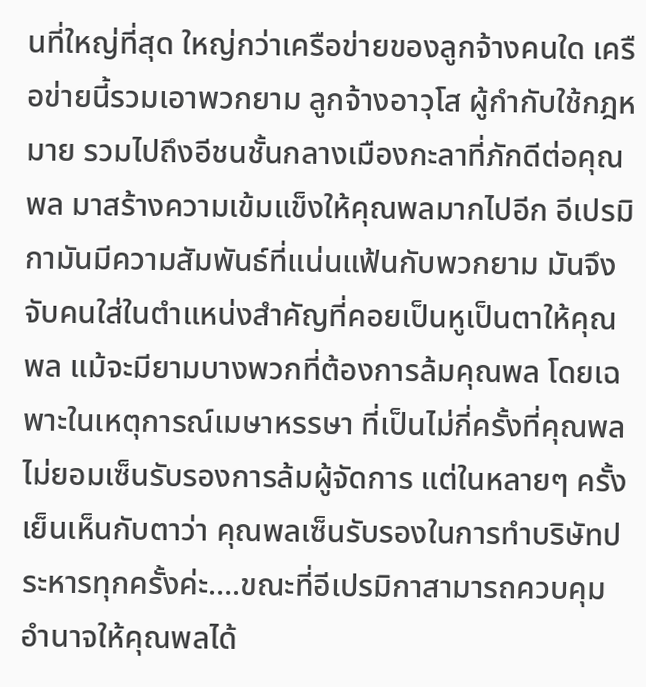นที่ใหญ่ที่สุด ใหญ่กว่าเครือข่ายของลูกจ้างคนใด เครือข่ายนี้รวมเอาพวกยาม ลูกจ้างอาวุโส ผู้กำกับใช้กฎหมาย รวมไปถึงอีชนชั้นกลางเมืองกะลาที่ภักดีต่อคุณพล มาสร้างความเข้มแข็งให้คุณพลมากไปอีก อีเปรมิกามันมีความสัมพันธ์ที่แน่นแฟ้นกับพวกยาม มันจึงจับคนใส่ในตำแหน่งสำคัญที่คอยเป็นหูเป็นตาให้คุณพล แม้จะมียามบางพวกที่ต้องการล้มคุณพล โดยเฉพาะในเหตุการณ์เมษาหรรษา ที่เป็นไม่กี่ครั้งที่คุณพลไม่ยอมเซ็นรับรองการล้มผู้จัดการ แต่ในหลายๆ ครั้ง เย็นเห็นกับตาว่า คุณพลเซ็นรับรองในการทำบริษัทประหารทุกครั้งค่ะ….ขณะที่อีเปรมิกาสามารถควบคุมอำนาจให้คุณพลได้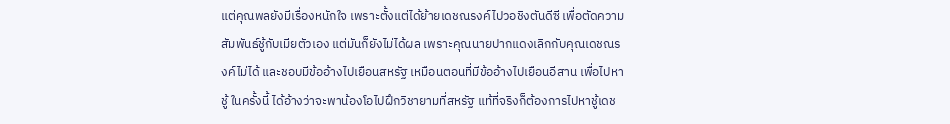แต่คุณพลยังมีเรื่องหนักใจ เพราะตั้งแต่ได้ย้ายเดชณรงค์ไปวอชิงตันดีซี เพื่อตัดความสัมพันธ์ชู้กับเมียตัวเอง แต่มันก็ยังไม่ได้ผล เพราะคุณนายปากแดงเลิกกับคุณเดชณรงค์ไม่ได้ และชอบมีข้ออ้างไปเยือนสหรัฐ เหมือนตอนที่มีข้ออ้างไปเยือนอีสาน เพื่อไปหาชู้ ในครั้งนี้ ได้อ้างว่าจะพาน้องโอไปฝึกวิชายามที่สหรัฐ แท้ที่จริงก็ต้องการไปหาชู้เดช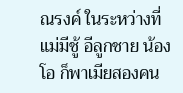ณรงค์ ในระหว่างที่แม่มีชู้ อีลูกชาย น้องโอ ก็พาเมียสองคน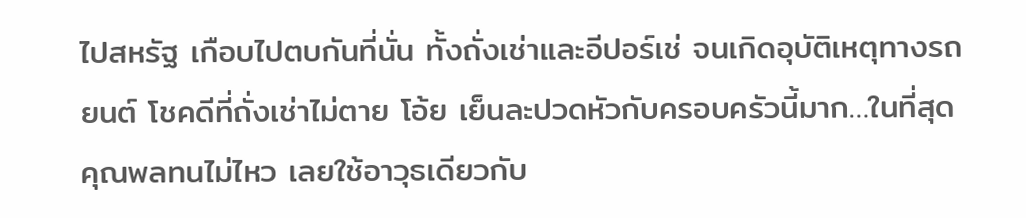ไปสหรัฐ เกือบไปตบกันที่นั่น ทั้งถั่งเช่าและอีปอร์เช่ จนเกิดอุบัติเหตุทางรถยนต์ โชคดีที่ถั่งเช่าไม่ตาย โอ้ย เย็นละปวดหัวกับครอบครัวนี้มาก…ในที่สุด คุณพลทนไม่ไหว เลยใช้อาวุธเดียวกับ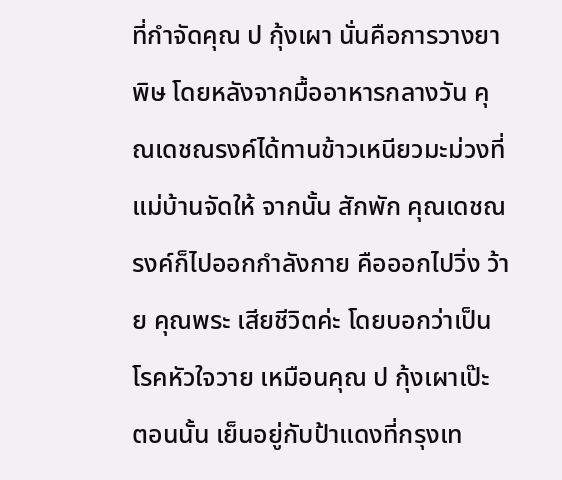ที่กำจัดคุณ ป กุ้งเผา นั่นคือการวางยาพิษ โดยหลังจากมื้ออาหารกลางวัน คุณเดชณรงค์ได้ทานข้าวเหนียวมะม่วงที่แม่บ้านจัดให้ จากนั้น สักพัก คุณเดชณรงค์ก็ไปออกกำลังกาย คือออกไปวิ่ง ว้าย คุณพระ เสียชีวิตค่ะ โดยบอกว่าเป็นโรคหัวใจวาย เหมือนคุณ ป กุ้งเผาเป๊ะ ตอนนั้น เย็นอยู่กับป้าแดงที่กรุงเท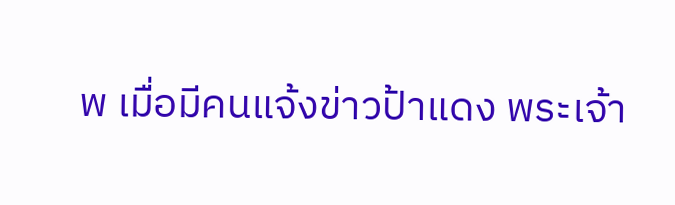พ เมื่อมีคนแจ้งข่าวป้าแดง พระเจ้า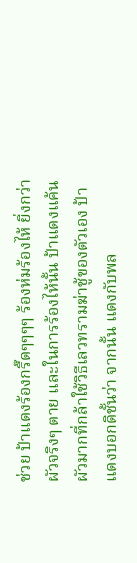ช่วย ป้าแดงร้องกรี๊ดๆๆๆๆ ร้องห่มร้องไห้ ยิ่งกว่าผัวจริงๆ ตาย และในการร้องไห้นั้น ป้าแดงแค้นผัวมากที่กล้าใช้วิธีเลวทรามฆ่าชู้ของตัวเอง ป้าแดงบอกดิชั้นว่า จากนั้น แดงกับพล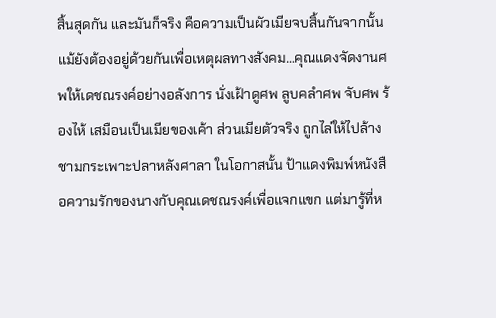สิ้นสุดกัน และมันก็จริง คือความเป็นผัวเมียจบสิ้นกันจากนั้น แม้ยังต้องอยู่ด้วยกันเพื่อเหตุผลทางสังคม…คุณแดงจัดงานศพให้เดชณรงค์อย่างอลังการ นั่งเฝ้าดูศพ ลูบคลำศพ จับศพ ร้องไห้ เสมือนเป็นเมียของเค้า ส่วนเมียตัวจริง ถูกไล่ให้ไปล้างชามกระเพาะปลาหลังศาลา ในโอกาสนั้น ป้าแดงพิมพ์หนังสือความรักของนางกับคุณเดชณรงค์เพื่อแจกแขก แต่มารู้ที่ห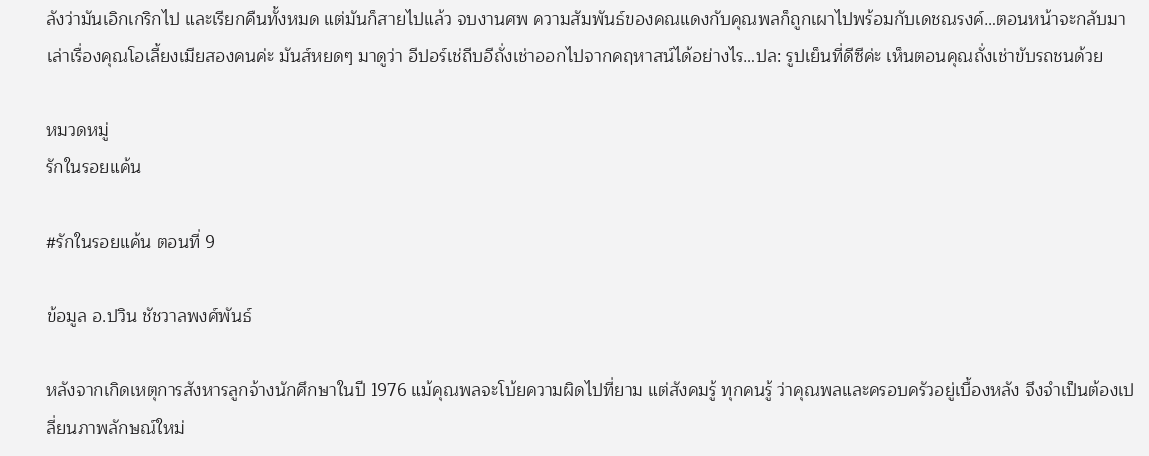ลังว่ามันเอิกเกริกไป และเรียกคืนทั้งหมด แต่มันก็สายไปแล้ว จบงานศพ ความสัมพันธ์ของคณแดงกับคุณพลก็ถูกเผาไปพร้อมกับเดชณรงค์…ตอนหน้าจะกลับมาเล่าเรื่องคุณโอเลี้ยงเมียสองคนค่ะ มันส์หยดๆ มาดูว่า อีปอร์เช่ถีบอีถั่งเช่าออกไปจากคฤหาสน์ได้อย่างไร…ปล: รูปเย็นที่ดีซีค่ะ เห็นตอนคุณถั่งเช่าขับรถชนด้วย

หมวดหมู่
รักในรอยแค้น

#รักในรอยแค้น ตอนที่ 9

ข้อมูล อ.ปวิน ชัชวาลพงศ์พันธ์

หลังจากเกิดเหตุการสังหารลูกจ้างนักศึกษาในปี 1976 แม้คุณพลจะโบ้ยความผิดไปที่ยาม แต่สังคมรู้ ทุกคนรู้ ว่าคุณพลและครอบครัวอยู่เบื้องหลัง จึงจำเป็นต้องเปลี่ยนภาพลักษณ์ใหม่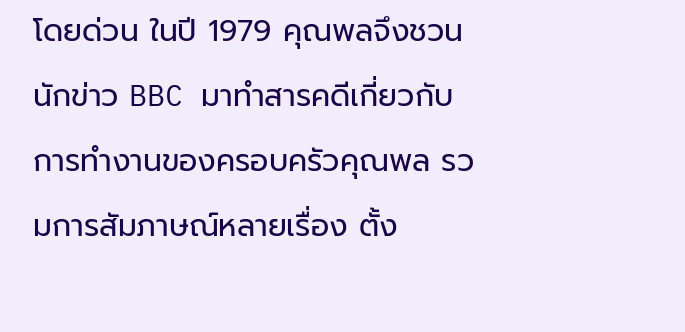โดยด่วน ในปี 1979 คุณพลจึงชวนนักข่าว BBC มาทำสารคดีเกี่ยวกับการทำงานของครอบครัวคุณพล รวมการสัมภาษณ์หลายเรื่อง ตั้ง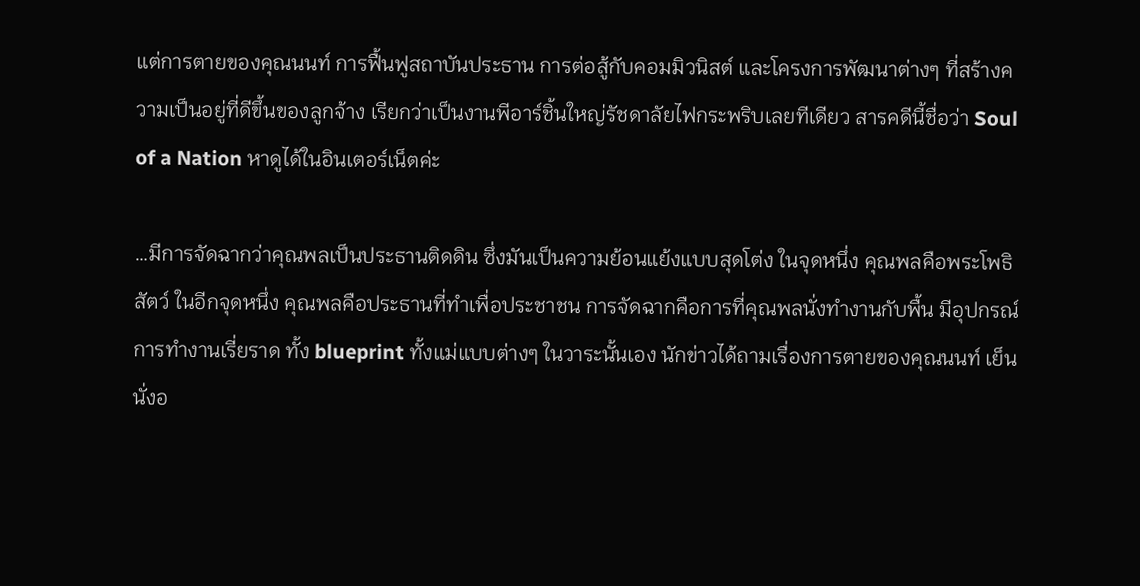แต่การตายของคุณนนท์ การฟื้นฟูสถาบันประธาน การต่อสู้กับคอมมิวนิสต์ และโครงการพัฒนาต่างๆ ที่สร้างความเป็นอยู่ที่ดีขึ้นของลูกจ้าง เรียกว่าเป็นงานพีอาร์ชิ้นใหญ่รัชดาลัยไฟกระพริบเลยทีเดียว สารคดีนี้ชื่อว่า Soul of a Nation หาดูได้ในอินเตอร์เน็ตค่ะ

…มีการจัดฉากว่าคุณพลเป็นประธานติดดิน ซึ่งมันเป็นความย้อนแย้งแบบสุดโต่ง ในจุดหนึ่ง คุณพลคือพระโพธิสัตว์ ในอีกจุดหนึ่ง คุณพลคือประธานที่ทำเพื่อประชาชน การจัดฉากคือการที่คุณพลนั่งทำงานกับพื้น มีอุปกรณ์การทำงานเรี่ยราด ทั้ง blueprint ทั้งแม่แบบต่างๆ ในวาระนั้นเอง นักข่าวได้ถามเรื่องการตายของคุณนนท์ เย็นนั่งอ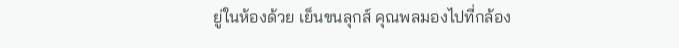ยู่ในห้องด้วย เย็นขนลุกส์ คุณพลมองไปที่กล้อง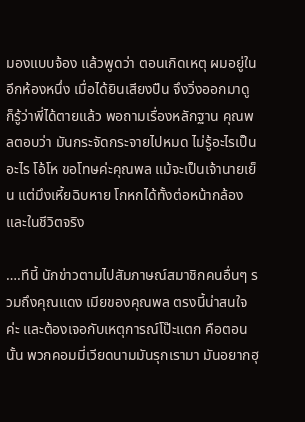มองแบบจ้อง แล้วพูดว่า ตอนเกิดเหตุ ผมอยู่ในอีกห้องหนึ่ง เมื่อได้ยินเสียงปืน จึงวิ่งออกมาดู ก็รู้ว่าพี่ได้ตายแล้ว พอถามเรื่องหลักฐาน คุณพลตอบว่า มันกระจัดกระจายไปหมด ไม่รู้อะไรเป็นอะไร โอ้โห ขอโทษค่ะคุณพล แม้จะเป็นเจ้านายเย็น แต่มึงเหี้ยฉิบหาย โกหกได้ทั้งต่อหน้ากล้อง และในชีวิตจริง

….ทีนี้ นักข่าวตามไปสัมภาษณ์สมาชิกคนอื่นๆ รวมถึงคุณแดง เมียของคุณพล ตรงนี้น่าสนใจค่ะ และต้องเจอกับเหตุการณ์โป๊ะแตก คือตอนนั้น พวกคอมมี่เวียดนามมันรุกเรามา มันอยากฮุ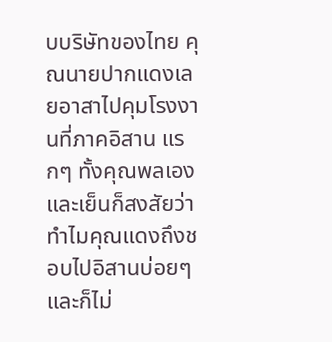บบริษัทของไทย คุณนายปากแดงเลยอาสาไปคุมโรงงานที่ภาคอิสาน แรกๆ ทั้งคุณพลเองและเย็นก็สงสัยว่า ทำไมคุณแดงถึงชอบไปอิสานบ่อยๆ และก็ไม่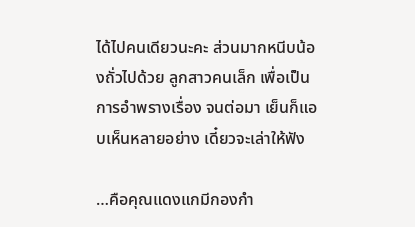ได้ไปคนเดียวนะคะ ส่วนมากหนีบน้องถั่วไปด้วย ลูกสาวคนเล็ก เพื่อเป็นการอำพรางเรื่อง จนต่อมา เย็นก็แอบเห็นหลายอย่าง เดี๋ยวจะเล่าให้ฟัง

…คือคุณแดงแกมีกองกำ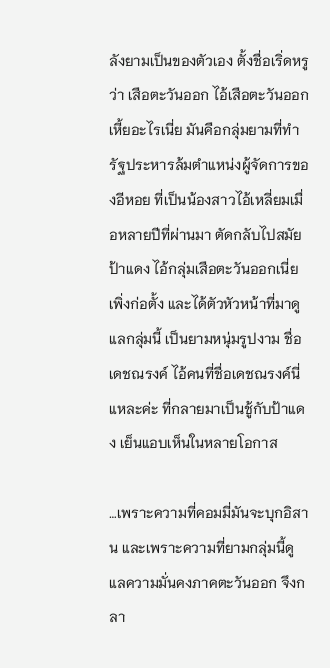ลังยามเป็นของตัวเอง ตั้งชื่อเริ่ดหรูว่า เสือตะวันออก ไอ้เสือตะวันออกเหี้ยอะไรเนี่ย มันคือกลุ่มยามที่ทำรัฐประหารล้มตำแหน่งผู้จัดการของอีหอย ที่เป็นน้องสาวไอ้เหลี่ยมเมื่อหลายปีที่ผ่านมา ตัดกลับไปสมัยป้าแดง ไอ้กลุ่มเสือตะวันออกเนี่ยเพิ่งก่อตั้ง และได้ตัวหัวหน้าที่มาดูแลกลุ่มนี้ เป็นยามหนุ่มรูปงาม ชื่อเดชณรงค์ ไอ้คนที่ชื่อเดชณรงค์นี่แหละค่ะ ที่กลายมาเป็นชู้กับป้าแดง เย็นแอบเห็นในหลายโอกาส

…เพราะความที่คอมมี่มันจะบุกอิสาน และเพราะความที่ยามกลุ่มนี้ดูแลความมั่นคงภาคตะวันออก จึงกลา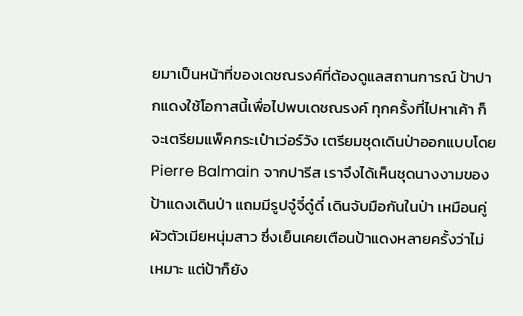ยมาเป็นหน้าที่ของเดชณรงค์ที่ต้องดูแลสถานการณ์ ป้าปากแดงใช้โอกาสนี้เพื่อไปพบเดชณรงค์ ทุกครั้งที่ไปหาเค้า ก็จะเตรียมแพ็คกระเป๋าเว่อร์วัง เตรียมชุดเดินป่าออกแบบโดย Pierre Balmain จากปารีส เราจึงได้เห็นชุดนางงามของป้าแดงเดินป่า แถมมีรูปจู๋จี๋ดู๋ดี๋ เดินจับมือกันในป่า เหมือนคู่ผัวตัวเมียหนุ่มสาว ซึ่งเย็นเคยเตือนป้าแดงหลายครั้งว่าไม่เหมาะ แต่ป้าก็ยัง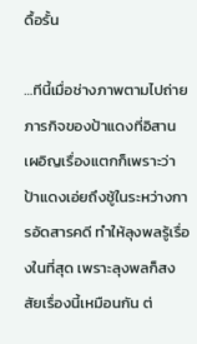ดื้อรั้น

…ทีนี้เมื่อช่างภาพตามไปถ่ายภารกิจของป้าแดงที่อิสาน เผอิญเรื่องแตกก็เพราะว่า ป้าแดงเอ่ยถึงชู้ในระหว่างการอัดสารคดี ทำให้ลุงพลรู้เรื่องในที่สุด เพราะลุงพลก็สงสัยเรื่องนี้เหมือนกัน ต่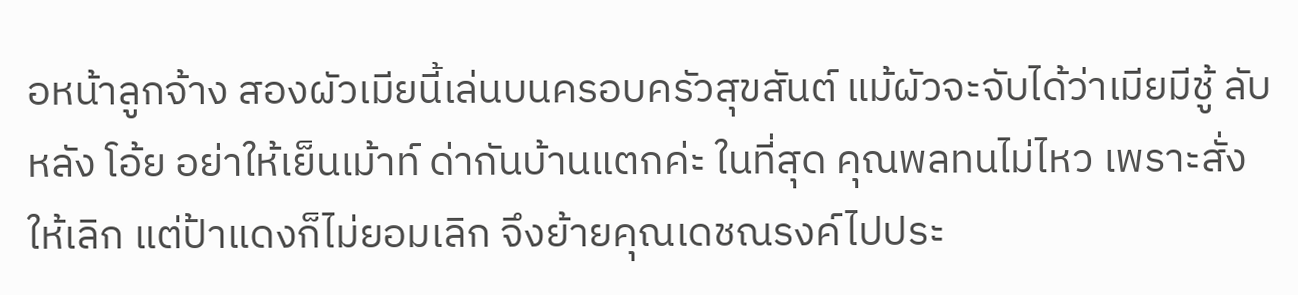อหน้าลูกจ้าง สองผัวเมียนี้เล่นบนครอบครัวสุขสันต์ แม้ผัวจะจับได้ว่าเมียมีชู้ ลับหลัง โอ้ย อย่าให้เย็นเม้าท์ ด่ากันบ้านแตกค่ะ ในที่สุด คุณพลทนไม่ไหว เพราะสั่งให้เลิก แต่ป้าแดงก็ไม่ยอมเลิก จึงย้ายคุณเดชณรงค์ไปประ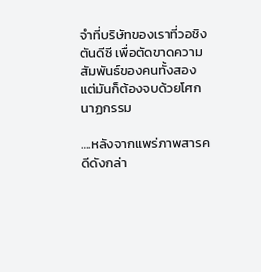จำที่บริษัทของเราที่วอชิงตันดีซี เพื่อตัดขาดความสัมพันธ์ของคนทั้งสอง แต่มันก็ต้องจบด้วยโศกนาฏกรรม

….หลังจากแพร่ภาพสารคดีดังกล่า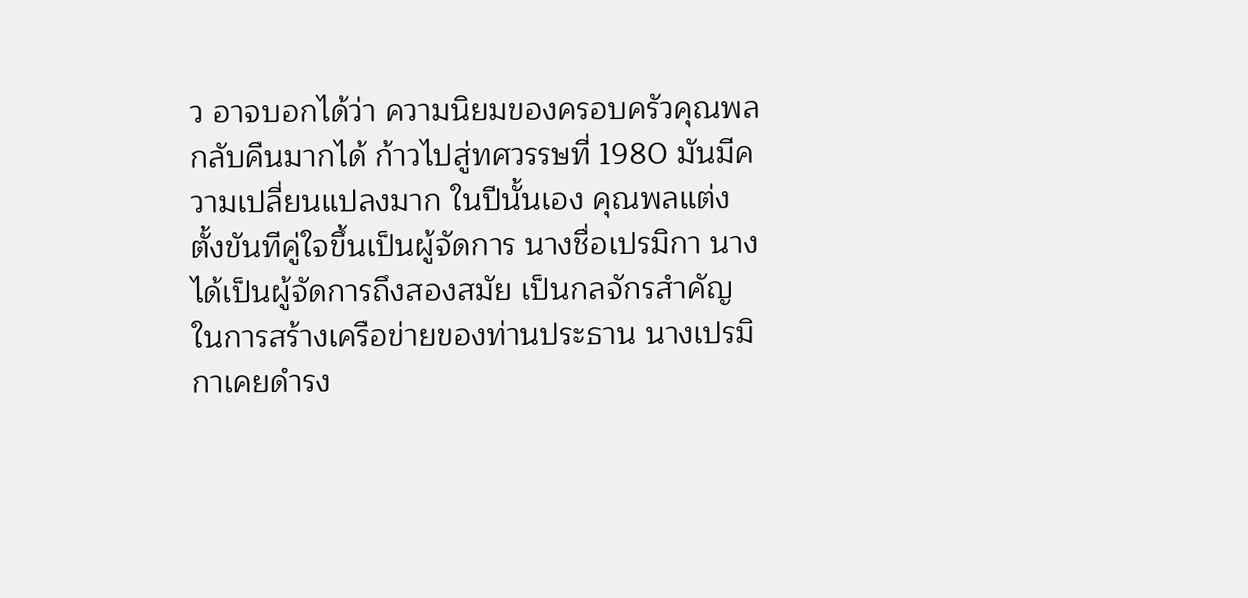ว อาจบอกได้ว่า ความนิยมของครอบครัวคุณพลกลับคืนมากได้ ก้าวไปสู่ทศวรรษที่ 1980 มันมีความเปลี่ยนแปลงมาก ในปีนั้นเอง คุณพลแต่งตั้งขันทีคู่ใจขึ้นเป็นผู้จัดการ นางชื่อเปรมิกา นางได้เป็นผู้จัดการถึงสองสมัย เป็นกลจักรสำคัญในการสร้างเครือข่ายของท่านประธาน นางเปรมิกาเคยดำรง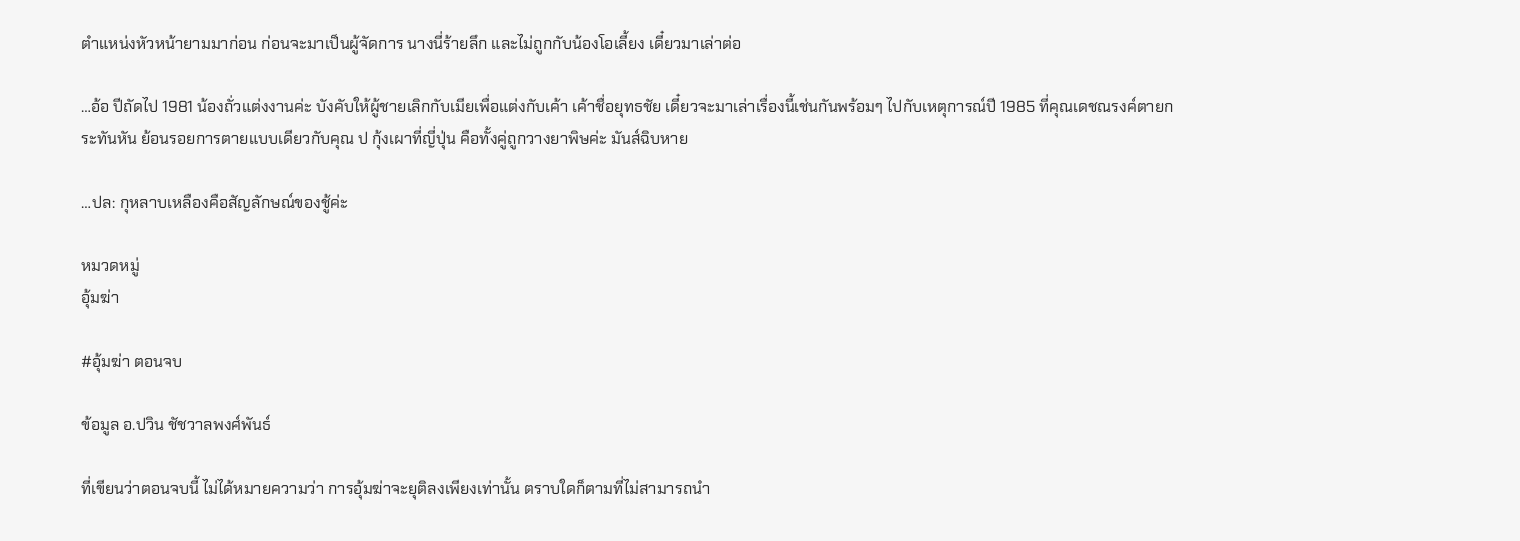ตำแหน่งหัวหน้ายามมาก่อน ก่อนจะมาเป็นผู้จัดการ นางนี่ร้ายลึก และไม่ถูกกับน้องโอเลี้ยง เดี๋ยวมาเล่าต่อ

…อ้อ ปีถัดไป 1981 น้องถั่วแต่งงานค่ะ บังคับให้ผู้ชายเลิกกับเมียเพื่อแต่งกับเค้า เค้าชื่อยุทธชัย เดี๋ยวจะมาเล่าเรื่องนี้เช่นกันพร้อมๆ ไปกับเหตุการณ์ปี 1985 ที่คุณเดชณรงค์ตายกระทันหัน ย้อนรอยการตายแบบเดียวกับคุณ ป กุ้งเผาที่ญี่ปุ่น คือทั้งคู่ถูกวางยาพิษค่ะ มันส์ฉิบหาย

…ปล: กุหลาบเหลืองคือสัญลักษณ์ของชู้ค่ะ

หมวดหมู่
อุ้มฆ่า

#อุ้มฆ่า ตอนจบ

ข้อมูล อ.ปวิน ชัชวาลพงศ์พันธ์

ที่เขียนว่าตอนจบนี้ ไม่ได้หมายความว่า การอุ้มฆ่าจะยุติลงเพียงเท่านั้น ตราบใดก็ตามที่ไม่สามารถนำ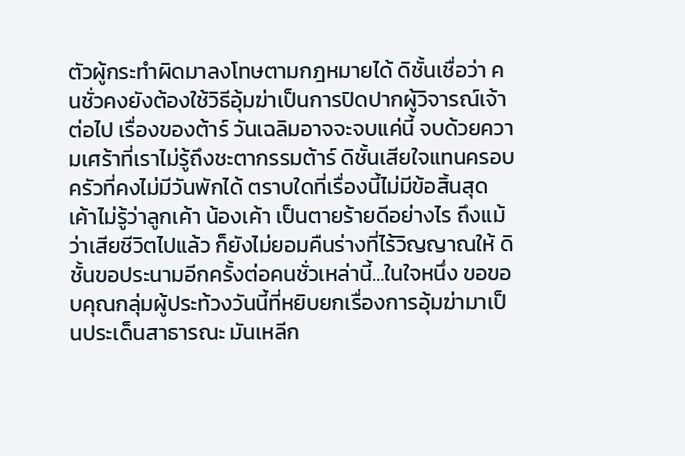ตัวผู้กระทำผิดมาลงโทษตามกฎหมายได้ ดิชั้นเชื่อว่า คนชั่วคงยังต้องใช้วิธีอุ้มฆ่าเป็นการปิดปากผู้วิจารณ์เจ้าต่อไป เรื่องของต้าร์ วันเฉลิมอาจจะจบแค่นี้ จบด้วยความเศร้าที่เราไม่รู้ถึงชะตากรรมต้าร์ ดิชั้นเสียใจแทนครอบครัวที่คงไม่มีวันพักได้ ตราบใดที่เรื่องนี้ไม่มีข้อสิ้นสุด เค้าไม่รู้ว่าลูกเค้า น้องเค้า เป็นตายร้ายดีอย่างไร ถึงแม้ว่าเสียชีวิตไปแล้ว ก็ยังไม่ยอมคืนร่างที่ไร้วิญญาณให้ ดิชั้นขอประนามอีกครั้งต่อคนชั่วเหล่านี้…ในใจหนึ่ง ขอขอบคุณกลุ่มผู้ประท้วงวันนี้ที่หยิบยกเรื่องการอุ้มฆ่ามาเป็นประเด็นสาธารณะ มันเหลีก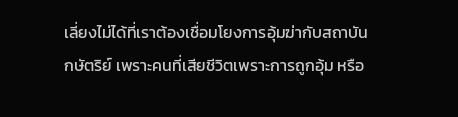เลี่ยงไม่ได้ที่เราต้องเชื่อมโยงการอุ้มฆ่ากับสถาบันกษัตริย์ เพราะคนที่เสียชีวิตเพราะการถูกอุ้ม หรือ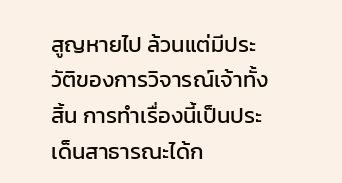สูญหายไป ล้วนแต่มีประวัติของการวิจารณ์เจ้าทั้งสิ้น การทำเรื่องนี้เป็นประเด็นสาธารณะได้ก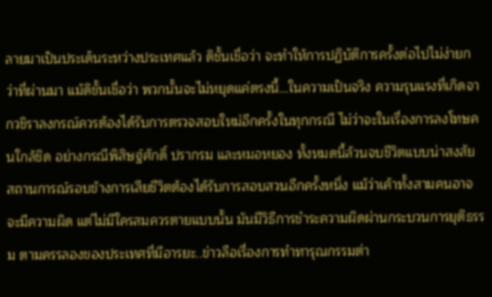ลายมาเป็นประเด็นระหว่างประเทศแล้ว ดิชั้นเชื่อว่า จะทำให้การปฏิบัติการครั้งต่อไปไม่ง่ายกว่าที่ผ่านมา แม้ดิชั้นเชื่อว่า พวกนั้นจะไม่หยุดแค่ตรงนี้…ในความเป็นจริง ความรุนแรงที่เกิดจากวชิราลงกรณ์ควรต้องได้รับการตรวจสอบใหม่อีกครั้งในทุกกรณี ไม่ว่าจะในเรื่องการลงโทษคนใกล้ชิด อย่างกรณีพิสิษฐ์ศักดิ์ ปรากรม และหมอหยอง ทั้งหมดนี้ล้วนจบชีวิตแบบน่าสงสัย สถานการณ์รอบข้างการเสียชีวิตต้องได้รับการสอบสวนอีกครั้งหนึ่ง แม้ว่าเค้าทั้งสามคนอาจจะมีความผิด แต่ไม่มีใครสมควรตายแบบนั้น มันมีวิธีการชำระความผิดผ่านกระบวนการยุติธรรม ตามครรลองของประเทศที่มีอารยะ..ข่าวลือเรื่องการทำทารุณกรรมต่า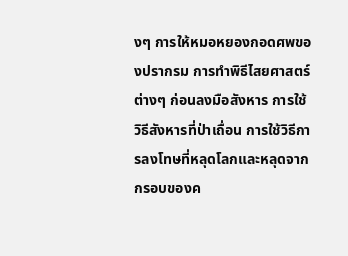งๆ การให้หมอหยองกอดศพของปรากรม การทำพิธีไสยศาสตร์ต่างๆ ก่อนลงมือสังหาร การใช้วิธีสังหารที่ป่าเถื่อน การใช้วิธีการลงโทษที่หลุดโลกและหลุดจากกรอบของค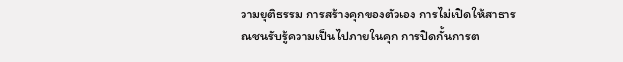วามยุติธรรม การสร้างคุกของตัวเอง การไม่เปิดให้สาธารณชนรับรู้ความเป็นไปภายในคุก การปิดกั้นการต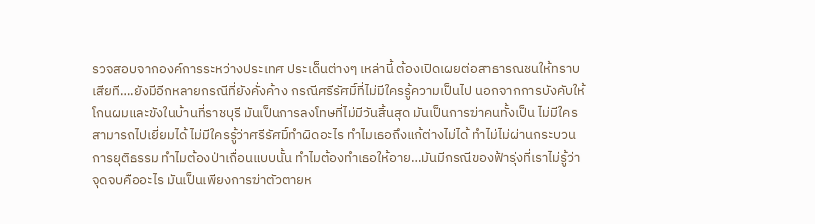รวจสอบจากองค์การระหว่างประเทศ ประเด็นต่างๆ เหล่านี้ ต้องเปิดเผยต่อสาธารณชนให้ทราบเสียที….ยังมีอีกหลายกรณีที่ยังคั่งค้าง กรณีศรีรัศมิ์ที่ไม่มีใครรู้ความเป็นไป นอกจากการบังคับให้โกนผมและขังในบ้านที่ราชบุรี มันเป็นการลงโทษที่ไม่มีวันสิ้นสุด มันเป็นการฆ่าคนทั้งเป็น ไม่มีใครสามารถไปเยี่ยมได้ ไม่มีใครรู้ว่าศรีรัศมิ์ทำผิดอะไร ทำไมเธอถึงแก้ต่างไม่ได้ ทำไม่ไม่ผ่านกระบวนการยุติธรรม ทำไมต้องป่าเถื่อนแบบนั้น ทำไมต้องทำเธอให้อาย…มันมีกรณีของฟ้ารุ่งที่เราไม่รู้ว่าจุดจบคืออะไร มันเป็นเพียงการฆ่าตัวตายห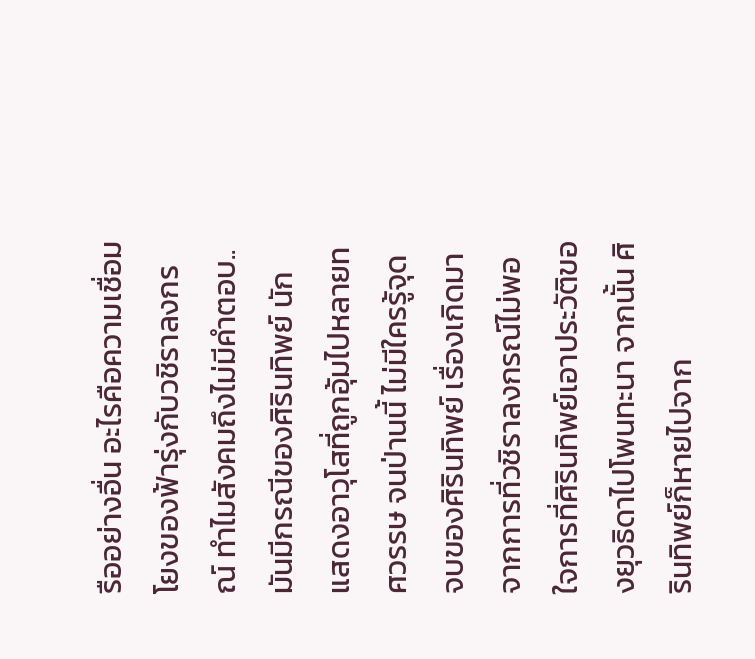รืออย่างอื่น อะไรคือความเชื่อมโยงของฟ้ารุ่งกับวชิราลงกรณ์ ทำไมสังคมถึงไม่มีคำตอบ..มันมีกรณีของศิรินทิพย์ นักแสดงอาวุโสที่ถูกอุ้มไปหลายทศวรรษ จนป่านนี้ ไม่มีใครรู้จุดจบของศิรินทิพย์ เรื่องเกิดมาจากการที่วชิราลงกรณ์ไม่พอใจการที่ศิรินทิพย์เอาประวัติของยุวธิดาไปโพนทะนา จากนั้น ศิรินทิพย์ก็หายไปจาก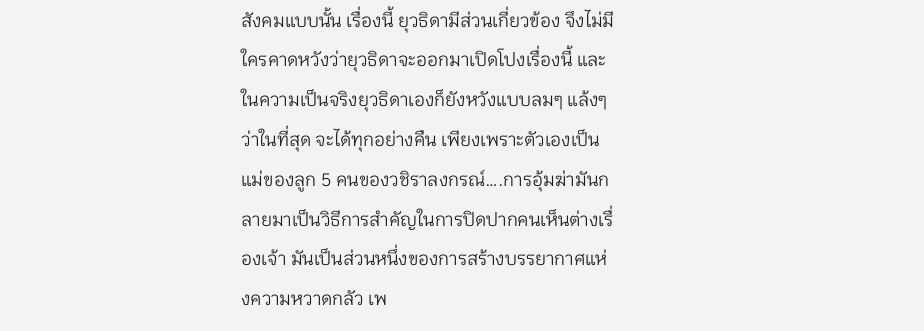สังคมแบบนั้น เรื่องนี้ ยุวธิดามีส่วนเกี่ยวข้อง จึงไม่มีใครคาดหวังว่ายุวธิดาจะออกมาเปิดโปงเรื่องนี้ และในความเป็นจริงยุวธิดาเองก็ยังหวังแบบลมๆ แล้งๆ ว่าในที่สุด จะได้ทุกอย่างคืน เพียงเพราะตัวเองเป็นแม่ของลูก 5 คนของวชิราลงกรณ์….การอุ้มฆ่ามันกลายมาเป็นวิธีการสำคัญในการปิดปากคนเห็นต่างเรื่องเจ้า มันเป็นส่วนหนึ่งของการสร้างบรรยากาศแห่งความหวาดกลัว เพ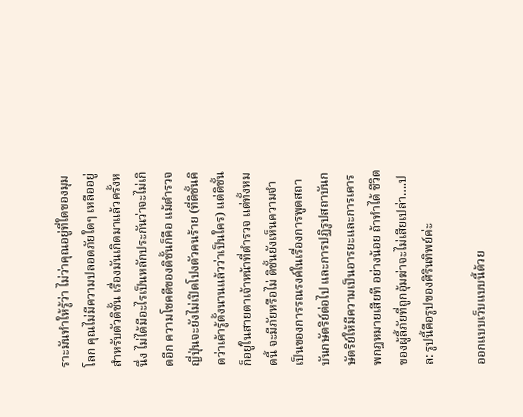ราะมันทำให้รู้ว่า ไม่ว่าคุณอยู่ที่ใดของมุมโลก คุณไม่มีความปลอดภัยใดๆ เหลืออยู่ สำหรับตัวดิชั้น เรื่องมันเกิดมาแล้วครั้งหนึ่ง ไม่ได้มีอะไรเป็นหลักประกันว่าจะไม่เกิดอีก ความโชคดีของดิชั้นก็คือ แม้ตำรวจญี่ปุ่นจะยังไม่เปิดโปงตัวคนร้าย (ที่ดิชั้นคิดว่าเค้ารู้ตั้งนานแล้วว่าเป็นใคร) แต่ดิชั้นก็อยู่ในสายตาเจ้าหน้าที่ตำรวจ แต่ทั้งหมดนี้ จะมีภัยหรือไม่ ดิชั้นยังเห็นความจำเป็นของการรณรงค์ในเรื่องการพูดสถาบันกษัตริย์ต่อไป และการปฏิรูปสถาบันกษัตริย์ให้มีความเป็นอารยะและการเคารพกฎหมายเสียที อย่างน้อย ถ้าทำได้ ชีวิตของผู้ลี้ภัยที่ถูกอุ้มฆ่าจะไม่เสียเปล่า….ปล: รูปนี้คือรูปของศิรินทิพย์ค่ะ

ออกแบบเว็บแบบนี้ด้วย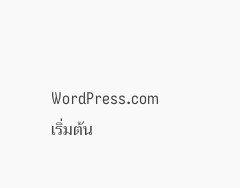WordPress.com
เริ่มต้น